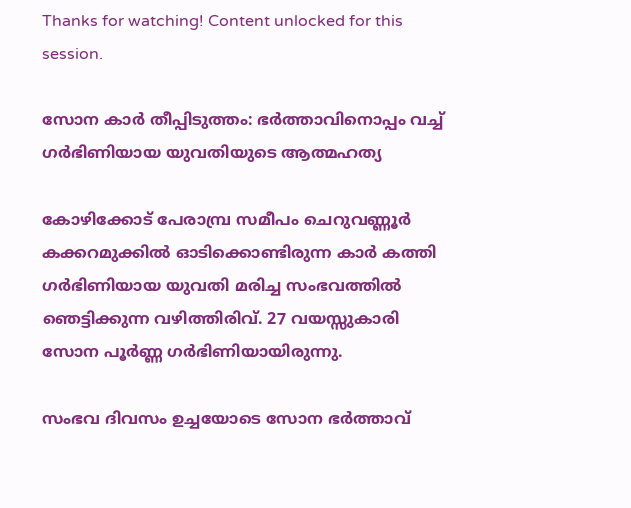Thanks for watching! Content unlocked for this session.

സോന കാർ തീപ്പിടുത്തം: ഭർത്താവിനൊപ്പം വച്ച് ഗർഭിണിയായ യുവതിയുടെ ആത്മഹത്യ

കോഴിക്കോട് പേരാമ്പ്ര സമീപം ചെറുവണ്ണൂർ കക്കറമുക്കിൽ ഓടിക്കൊണ്ടിരുന്ന കാർ കത്തി ഗർഭിണിയായ യുവതി മരിച്ച സംഭവത്തിൽ ഞെട്ടിക്കുന്ന വഴിത്തിരിവ്. 27 വയസ്സുകാരി സോന പൂർണ്ണ ഗർഭിണിയായിരുന്നു.

സംഭവ ദിവസം ഉച്ചയോടെ സോന ഭർത്താവ്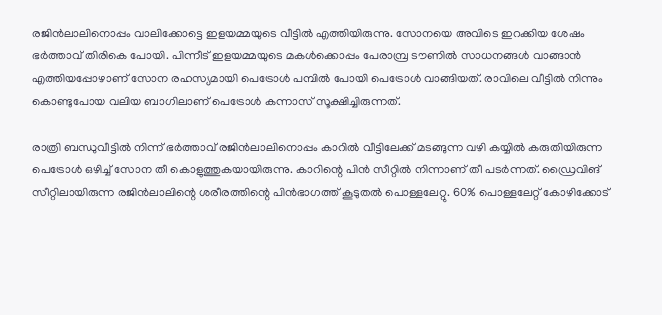രജിൻലാലിനൊപ്പം വാലിക്കോട്ടെ ഇളയമ്മയുടെ വീട്ടിൽ എത്തിയിരുന്നു. സോനയെ അവിടെ ഇറക്കിയ ശേഷം ഭർത്താവ് തിരികെ പോയി. പിന്നീട് ഇളയമ്മയുടെ മകൾക്കൊപ്പം പേരാമ്പ്ര ടൗണിൽ സാധനങ്ങൾ വാങ്ങാൻ എത്തിയപ്പോഴാണ് സോന രഹസ്യമായി പെട്രോൾ പമ്പിൽ പോയി പെട്രോൾ വാങ്ങിയത്. രാവിലെ വീട്ടിൽ നിന്നും കൊണ്ടുപോയ വലിയ ബാഗിലാണ് പെട്രോൾ കന്നാസ് സൂക്ഷിച്ചിരുന്നത്.

രാത്രി ബന്ധുവീട്ടിൽ നിന്ന് ഭർത്താവ് രജിൻലാലിനൊപ്പം കാറിൽ വീട്ടിലേക്ക് മടങ്ങുന്ന വഴി കയ്യിൽ കരുതിയിരുന്ന പെട്രോൾ ഒഴിച്ച് സോന തീ കൊളുത്തുകയായിരുന്നു. കാറിന്റെ പിൻ സീറ്റിൽ നിന്നാണ് തീ പടർന്നത്. ഡ്രൈവിങ് സീറ്റിലായിരുന്ന രജിൻലാലിന്റെ ശരീരത്തിന്റെ പിൻഭാഗത്ത് കൂടുതൽ പൊള്ളലേറ്റു. 60% പൊള്ളലേറ്റ് കോഴിക്കോട്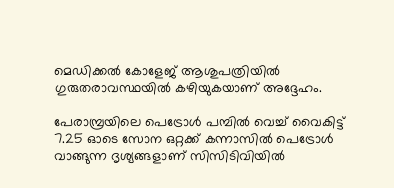മെഡിക്കൽ കോളേജ് ആശുപത്രിയിൽ ഗുരുതരാവസ്ഥയിൽ കഴിയുകയാണ് അദ്ദേഹം.

പേരാമ്പ്രയിലെ പെട്രോൾ പമ്പിൽ വെച്ച് വൈകിട്ട് 7.25 ഓടെ സോന ഒറ്റക്ക് കന്നാസിൽ പെട്രോൾ വാങ്ങുന്ന ദൃശ്യങ്ങളാണ് സിസിടിവിയിൽ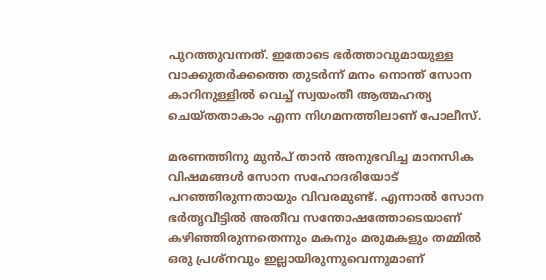പുറത്തുവന്നത്. ഇതോടെ ഭർത്താവുമായുള്ള വാക്കുതർക്കത്തെ തുടർന്ന് മനം നൊന്ത് സോന കാറിനുള്ളിൽ വെച്ച് സ്വയംതീ ആത്മഹത്യ ചെയ്തതാകാം എന്ന നിഗമനത്തിലാണ് പോലീസ്.

മരണത്തിനു മുൻപ് താൻ അനുഭവിച്ച മാനസിക വിഷമങ്ങൾ സോന സഹോദരിയോട് പറഞ്ഞിരുന്നതായും വിവരമുണ്ട്. എന്നാൽ സോന ഭർതൃവീട്ടിൽ അതീവ സന്തോഷത്തോടെയാണ് കഴിഞ്ഞിരുന്നതെന്നും മകനും മരുമകളും തമ്മിൽ ഒരു പ്രശ്നവും ഇല്ലായിരുന്നുവെന്നുമാണ്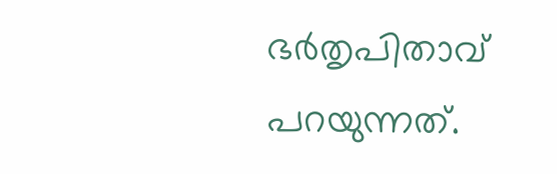ഭർതൃപിതാവ് പറയുന്നത്.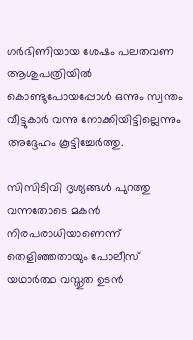ഗർഭിണിയായ ശേഷം പലതവണ ആശുപത്രിയിൽ കൊണ്ടുപോയപ്പോൾ ഒന്നും സ്വന്തം വീട്ടുകാർ വന്നു നോക്കിയിട്ടില്ലെന്നും അദ്ദേഹം കൂട്ടിച്ചേർത്തു.

സിസിടിവി ദൃശ്യങ്ങൾ പുറത്തു വന്നതോടെ മകൻ നിരപരാധിയാണെന്ന് തെളിഞ്ഞതായും പോലീസ് യഥാർത്ഥ വസ്തുത ഉടൻ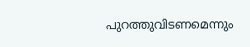പുറത്തുവിടണമെന്നും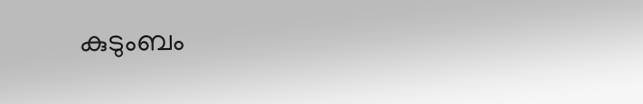കുടുംബം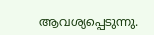ആവശ്യപ്പെടുന്നു.